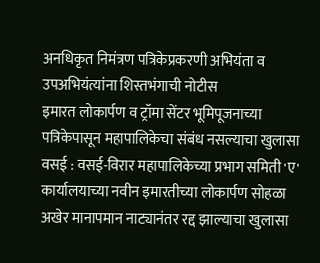अनधिकृत निमंत्रण पत्रिकेप्रकरणी अभियंता व उपअभियंत्यांना शिस्तभंगाची नोटीस
इमारत लोकार्पण व ट्रॉमा सेंटर भूमिपूजनाच्या पत्रिकेपासून महापालिकेचा संबंध नसल्याचा खुलासा
वसई : वसई-विरार महापालिकेच्या प्रभाग समिती 'ए' कार्यालयाच्या नवीन इमारतीच्या लोकार्पण सोहळा अखेर मानापमान नाट्यानंतर रद्द झाल्याचा खुलासा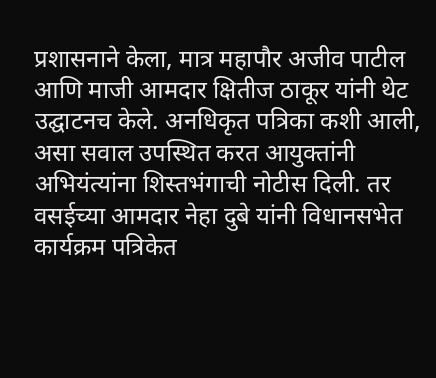प्रशासनाने केला, मात्र महापौर अजीव पाटील आणि माजी आमदार क्षितीज ठाकूर यांनी थेट उद्घाटनच केले. अनधिकृत पत्रिका कशी आली, असा सवाल उपस्थित करत आयुक्तांनी अभियंत्यांना शिस्तभंगाची नोटीस दिली. तर वसईच्या आमदार नेहा दुबे यांनी विधानसभेत कार्यक्रम पत्रिकेत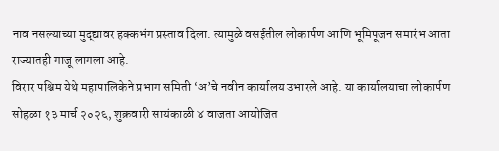नाव नसल्याच्या मुद्द्यावर हक्कभंग प्रस्ताव दिला. त्यामुळे वसईतील लोकार्पण आणि भूमिपूजन समारंभ आता राज्यातही गाजू लागला आहे.
विरार पश्चिम येथे महापालिकेने प्रभाग समिती ‘अ’चे नवीन कार्यालय उभारले आहे. या कार्यालयाचा लोकार्पण सोहळा १३ मार्च २०२६, शुक्रवारी सायंकाळी ४ वाजता आयोजित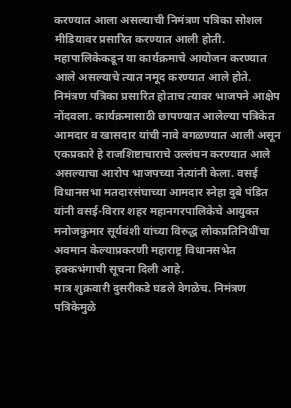करण्यात आला असल्याची निमंत्रण पत्रिका सोशल मीडियावर प्रसारित करण्यात आली होती. महापालिकेकडून या कार्यक्रमाचे आयोजन करण्यात आले असल्याचे त्यात नमूद करण्यात आले होते.
निमंत्रण पत्रिका प्रसारित होताच त्यावर भाजपने आक्षेप नोंदवला. कार्यक्रमासाठी छापण्यात आलेल्या पत्रिकेत आमदार व खासदार यांची नावे वगळण्यात आली असून एकप्रकारे हे राजशिष्टाचाराचे उल्लंघन करण्यात आले असल्याचा आरोप भाजपच्या नेत्यांनी केला. वसई विधानसभा मतदारसंघाच्या आमदार स्नेहा दुबे पंडित यांनी वसई-विरार शहर महानगरपालिकेचे आयुक्त मनोजकुमार सूर्यवंशी यांच्या विरुद्ध लोकप्रतिनिधींचा अवमान केल्याप्रकरणी महाराष्ट्र विधानसभेत हक्कभंगाची सूचना दिली आहे.
मात्र शुक्रवारी दुसरीकडे घडले वेगळेच. निमंत्रण पत्रिकेमुळे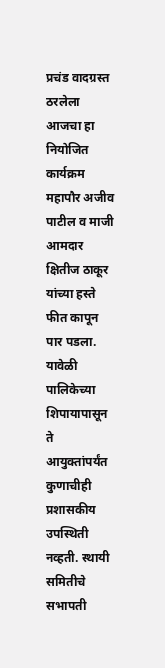प्रचंड वादग्रस्त ठरलेला आजचा हा नियोजित कार्यक्रम महापौर अजीव पाटील व माजी आमदार क्षितीज ठाकूर यांच्या हस्ते फीत कापून पार पडला. यावेळी पालिकेच्या शिपायापासून ते आयुक्तांपर्यंत कुणाचीही प्रशासकीय उपस्थिती नव्हती. स्थायी समितीचे सभापती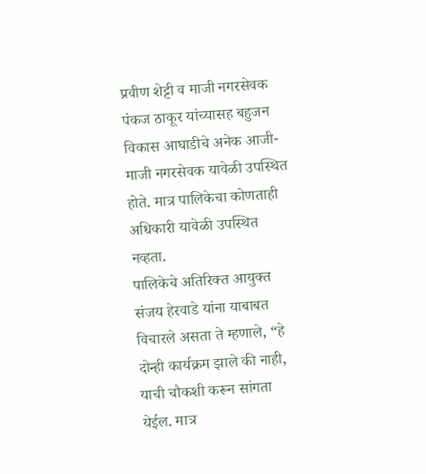प्रवीण शेट्टी व माजी नगरसेवक पंकज ठाकूर यांच्यासह बहुजन विकास आघाडीचे अनेक आजी-माजी नगरसेवक यावेळी उपस्थित होते. मात्र पालिकेचा कोणताही अधिकारी यावेळी उपस्थित नव्हता.
पालिकेचे अतिरिक्त आयुक्त संजय हेरवाडे यांना याबाबत विचारले असता ते म्हणाले, “हे दोन्ही कार्यक्रम झाले की नाही, याची चौकशी करून सांगता येईल. मात्र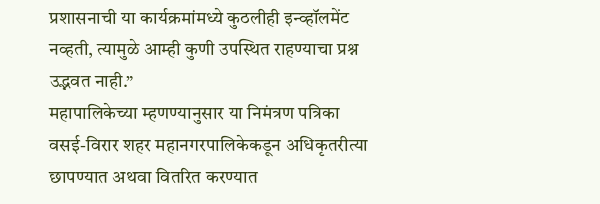प्रशासनाची या कार्यक्रमांमध्ये कुठलीही इन्व्हॉलमेंट नव्हती, त्यामुळे आम्ही कुणी उपस्थित राहण्याचा प्रश्न उद्भवत नाही.”
महापालिकेच्या म्हणण्यानुसार या निमंत्रण पत्रिका वसई-विरार शहर महानगरपालिकेकडून अधिकृतरीत्या छापण्यात अथवा वितरित करण्यात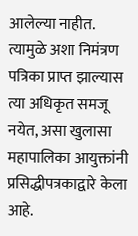आलेल्या नाहीत. त्यामुळे अशा निमंत्रण पत्रिका प्राप्त झाल्यास त्या अधिकृत समजू नयेत, असा खुलासा महापालिका आयुक्तांनी प्रसिद्धीपत्रकाद्वारे केला आहे.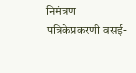निमंत्रण पत्रिकेप्रकरणी वसई-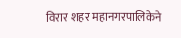विरार शहर महानगरपालिकेने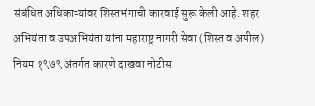संबंधित अधिकाऱ्यांवर शिस्तभंगाची कारवाई सुरू केली आहे. शहर अभियंता व उपअभियंता यांना महाराष्ट्र नागरी सेवा (शिस्त व अपील) नियम १९७९ अंतर्गत कारणे दाखवा नोटीस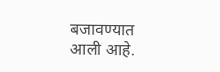बजावण्यात आली आहे.